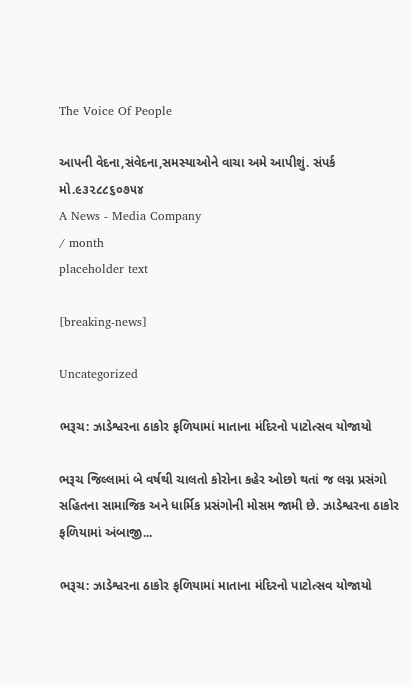The Voice Of People

આપની વેદના,સંવેદના,સમસ્યાઓને વાચા અમે આપીશું. સંપર્ક મો.૯૩૨૮૮૬૦૭૫૪
A News - Media Company
/ month
placeholder text

[breaking-news]

Uncategorized

ભરૂચ: ઝાડેશ્વરના ઠાકોર ફળિયામાં માતાના મંદિરનો પાટોત્સવ યોજાયો

ભરૂચ જિલ્લામાં બે વર્ષથી ચાલતો કોરોના કહેર ઓછો થતાં જ લગ્ન પ્રસંગો સહિતના સામાજિક અને ધાર્મિક પ્રસંગોની મોસમ જામી છે. ઝાડેશ્વરના ઠાકોર ફળિયામાં અંબાજી...

ભરૂચ: ઝાડેશ્વરના ઠાકોર ફળિયામાં માતાના મંદિરનો પાટોત્સવ યોજાયો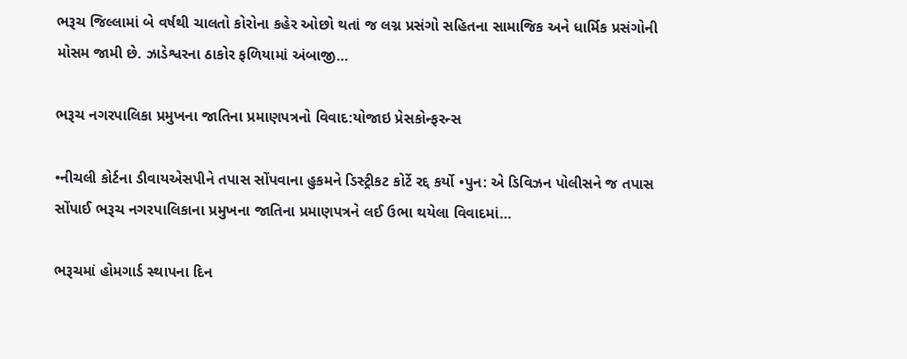ભરૂચ જિલ્લામાં બે વર્ષથી ચાલતો કોરોના કહેર ઓછો થતાં જ લગ્ન પ્રસંગો સહિતના સામાજિક અને ધાર્મિક પ્રસંગોની મોસમ જામી છે. ઝાડેશ્વરના ઠાકોર ફળિયામાં અંબાજી...

ભરૂચ નગરપાલિકા પ્રમુખના જાતિના પ્રમાણપત્રનો વિવાદ:યોજાઇ પ્રેસકોન્ફરન્સ

•નીચલી કોર્ટના ડીવાયએસપીને તપાસ સોંપવાના હુકમને ડિસ્ટ્રીકટ કોર્ટે રદ્દ કર્યો •પુન: એ ડિવિઝન પોલીસને જ તપાસ સોંપાઈ ભરૂચ નગરપાલિકાના પ્રમુખના જાતિના પ્રમાણપત્રને લઈ ઉભા થયેલા વિવાદમાં...

ભરૂચમાં હોમગાર્ડ સ્થાપના દિન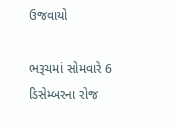ઉજવાયો

ભરૂચમાં સોમવારે 6 ડિસેમ્બરના રોજ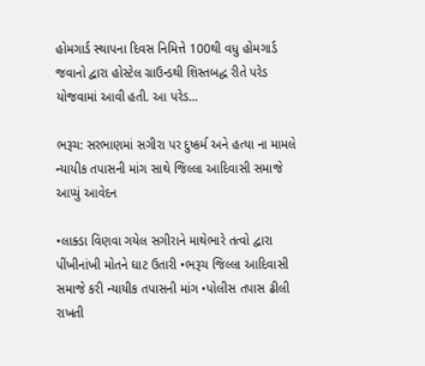હોમગાર્ડ સ્થાપના દિવસ નિમિત્તે 100થી વધુ હોમગાર્ડ જવાનો દ્વારા હોસ્ટેલ ગ્રાઉન્ડથી શિસ્તબદ્ધ રીતે પરેડ યોજવામાં આવી હતી. આ પરેડ...

ભરૂચ: સરભાણમાં સગીરા પર દુષ્કર્મ અને હત્યા ના મામલે ન્યાયીક તપાસની માંગ સાથે જિલ્લા આદિવાસી સમાજે આપ્યું આવેદન

•લાક્ડા વિણવા ગયેલ સગીરાને માથેભારે તત્વો દ્વારા પીંખીનાંખી મોતને ઘાટ ઉતારી •ભરૂચ જિલ્લા આદિવાસી સમાજે કરી ન્યાયીક તપાસની માંગ •પોલીસ તપાસ ઢીલી રાખતી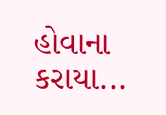હોવાના કરાયા...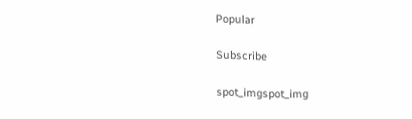Popular

Subscribe

spot_imgspot_img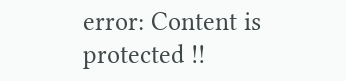error: Content is protected !!